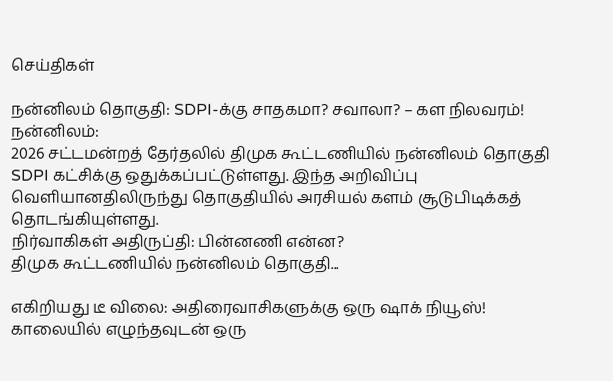செய்திகள்

நன்னிலம் தொகுதி: SDPI-க்கு சாதகமா? சவாலா? – கள நிலவரம்!
நன்னிலம்:
2026 சட்டமன்றத் தேர்தலில் திமுக கூட்டணியில் நன்னிலம் தொகுதி SDPI கட்சிக்கு ஒதுக்கப்பட்டுள்ளது. இந்த அறிவிப்பு வெளியானதிலிருந்து தொகுதியில் அரசியல் களம் சூடுபிடிக்கத் தொடங்கியுள்ளது.
நிர்வாகிகள் அதிருப்தி: பின்னணி என்ன?
திமுக கூட்டணியில் நன்னிலம் தொகுதி...

எகிறியது டீ விலை: அதிரைவாசிகளுக்கு ஒரு ஷாக் நியூஸ்!
காலையில் எழுந்தவுடன் ஒரு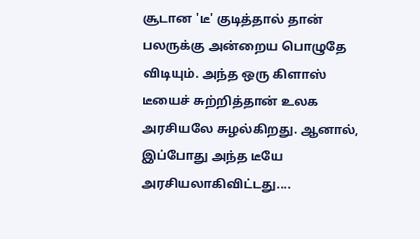சூடான 'டீ' குடித்தால் தான் பலருக்கு அன்றைய பொழுதே விடியும். அந்த ஒரு கிளாஸ் டீயைச் சுற்றித்தான் உலக அரசியலே சுழல்கிறது. ஆனால், இப்போது அந்த டீயே அரசியலாகிவிட்டது....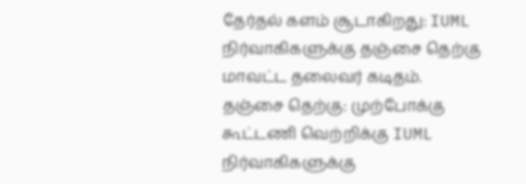தேர்தல் களம் சூடாகிறது: IUML நிர்வாகிகளுக்கு தஞ்சை தெற்கு மாவட்ட தலைவர் கடிதம்.
தஞ்சை தெற்கு: முற்போக்கு கூட்டணி வெற்றிக்கு IUML நிர்வாகிகளுக்கு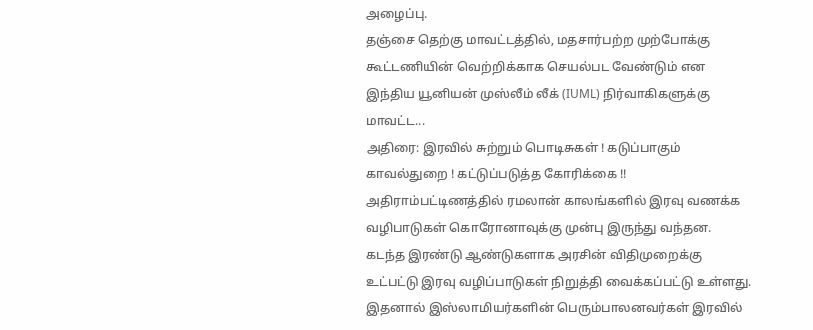அழைப்பு.
தஞ்சை தெற்கு மாவட்டத்தில், மதசார்பற்ற முற்போக்கு கூட்டணியின் வெற்றிக்காக செயல்பட வேண்டும் என இந்திய யூனியன் முஸ்லீம் லீக் (IUML) நிர்வாகிகளுக்கு மாவட்ட...
அதிரை: இரவில் சுற்றும் பொடிசுகள் ! கடுப்பாகும் காவல்துறை ! கட்டுப்படுத்த கோரிக்கை !!
அதிராம்பட்டிணத்தில் ரமலான் காலங்களில் இரவு வணக்க வழிபாடுகள் கொரோனாவுக்கு முன்பு இருந்து வந்தன.
கடந்த இரண்டு ஆண்டுகளாக அரசின் விதிமுறைக்கு உட்பட்டு இரவு வழிப்பாடுகள் நிறுத்தி வைக்கப்பட்டு உள்ளது.
இதனால் இஸ்லாமியர்களின் பெரும்பாலனவர்கள் இரவில்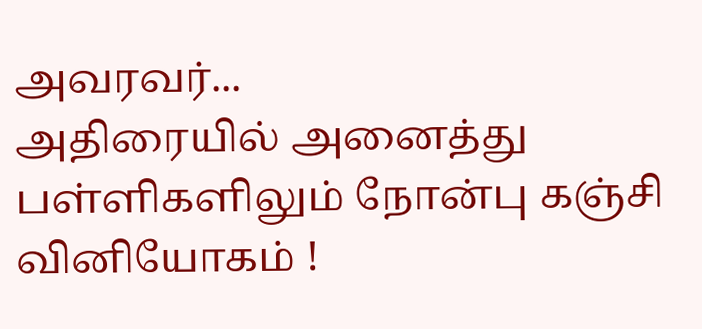அவரவர்...
அதிரையில் அனைத்து பள்ளிகளிலும் நோன்பு கஞ்சி வினியோகம் !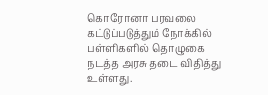கொரோனா பரவலை கட்டுப்படுத்தும் நோக்கில் பள்ளிகளில் தொழுகை நடத்த அரசு தடை விதித்து உள்ளது.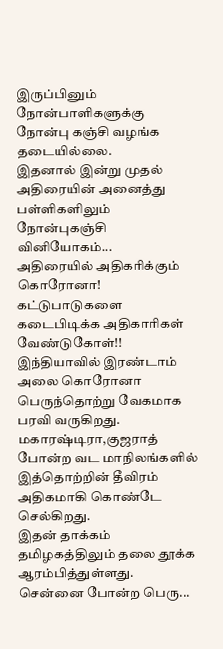இருப்பினும் நோன்பாளிகளுக்கு நோன்பு கஞ்சி வழங்க தடையில்லை.
இதனால் இன்று முதல் அதிரையின் அனைத்து பள்ளிகளிலும் நோன்புகஞ்சி வினியோகம்...
அதிரையில் அதிகரிக்கும் கொரோனா! கட்டுபாடுகளை கடைபிடிக்க அதிகாரிகள் வேண்டுகோள்!!
இந்தியாவில் இரண்டாம் அலை கொரோனா பெருந்தொற்று வேகமாக பரவி வருகிறது.
மகாரஷ்டிரா,குஜராத் போன்ற வட மாநிலங்களில் இத்தொற்றின் தீவிரம் அதிகமாகி கொண்டே செல்கிறது.
இதன் தாக்கம் தமிழகத்திலும் தலை தூக்க ஆரம்பித்துள்ளது. சென்னை போன்ற பெரு...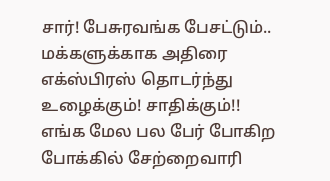சார்! பேசுரவங்க பேசட்டும்.. மக்களுக்காக அதிரை எக்ஸ்பிரஸ் தொடர்ந்து உழைக்கும்! சாதிக்கும்!!
எங்க மேல பல பேர் போகிற போக்கில் சேற்றைவாரி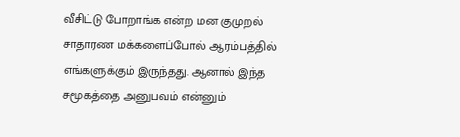வீசிட்டு போறாங்க என்ற மன குமுறல் சாதாரண மக்களைப்போல் ஆரம்பத்தில் எங்களுக்கும் இருந்தது. ஆனால் இந்த சமூகத்தை அனுபவம் என்னும்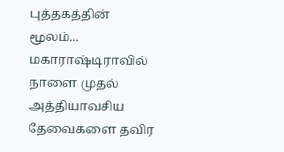புத்தகத்தின் மூலம்...
மகாராஷ்டிராவில் நாளை முதல் அத்தியாவசிய தேவைகளை தவிர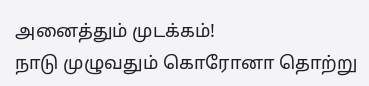அனைத்தும் முடக்கம்!
நாடு முழுவதும் கொரோனா தொற்று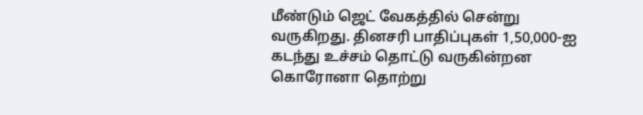மீண்டும் ஜெட் வேகத்தில் சென்று வருகிறது. தினசரி பாதிப்புகள் 1,50,000-ஐ கடந்து உச்சம் தொட்டு வருகின்றன கொரோனா தொற்று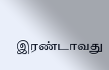இரண்டாவது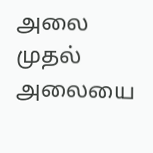அலை முதல் அலையை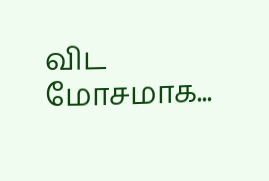விட மோசமாக...